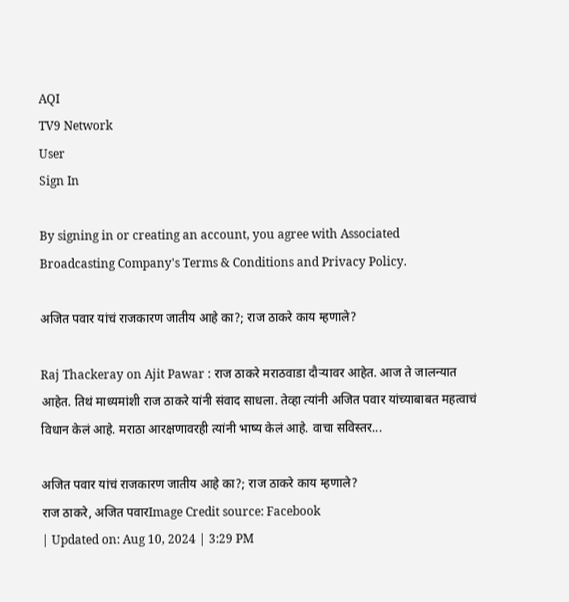AQI
TV9 Network
User
Sign In

By signing in or creating an account, you agree with Associated Broadcasting Company's Terms & Conditions and Privacy Policy.

अजित पवार यांचं राजकारण जातीय आहे का?; राज ठाकरे काय म्हणाले?

Raj Thackeray on Ajit Pawar : राज ठाकरे मराठवाडा दौऱ्यावर आहेत. आज ते जालन्यात आहेत. तिथं माध्यमांशी राज ठाकरे यांनी संवाद साधला. तेव्हा त्यांनी अजित पवार यांच्याबाबत महत्वाचं विधान केलं आहे. मराठा आरक्षणावरही त्यांनी भाष्य केलं आहे. वाचा सविस्तर...

अजित पवार यांचं राजकारण जातीय आहे का?; राज ठाकरे काय म्हणाले?
राज ठाकरे, अजित पवारImage Credit source: Facebook
| Updated on: Aug 10, 2024 | 3:29 PM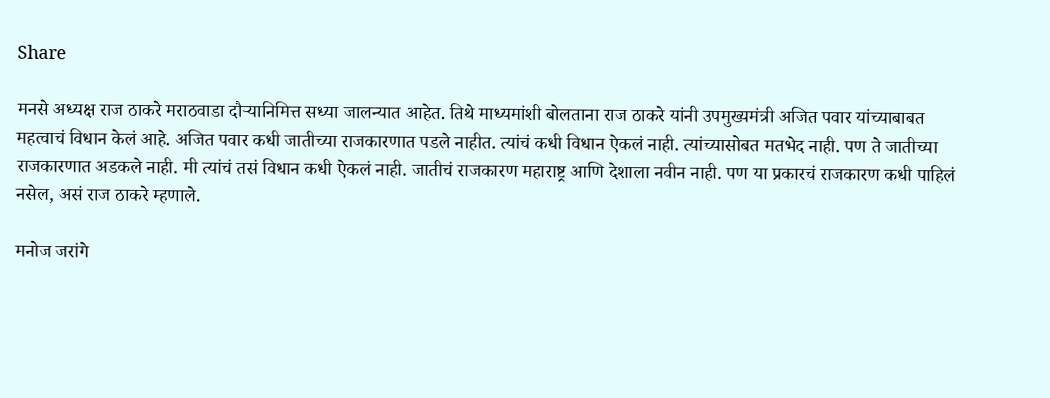Share

मनसे अध्यक्ष राज ठाकरे मराठवाडा दौऱ्यानिमित्त सध्या जालन्यात आहेत. तिथे माध्यमांशी बोलताना राज ठाकरे यांनी उपमुख्यमंत्री अजित पवार यांच्याबाबत महत्वाचं विधान केलं आहे. अजित पवार कधी जातीच्या राजकारणात पडले नाहीत. त्यांचं कधी विधान ऐकलं नाही. त्यांच्यासोबत मतभेद नाही. पण ते जातीच्या राजकारणात अडकले नाही. मी त्यांचं तसं विधान कधी ऐकलं नाही. जातीचं राजकारण महाराष्ट्र आणि देशाला नवीन नाही. पण या प्रकारचं राजकारण कधी पाहिलं नसेल, असं राज ठाकरे म्हणाले.

मनोज जरांगे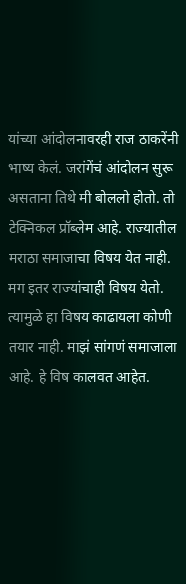यांच्या आंदोलनावरही राज ठाकरेंनी भाष्य केलं. जरांगेंचं आंदोलन सुरू असताना तिथे मी बोललो होतो. तो टेक्निकल प्रॉब्लेम आहे. राज्यातील मराठा समाजाचा विषय येत नाही. मग इतर राज्यांचाही विषय येतो. त्यामुळे हा विषय काढायला कोणी तयार नाही. माझं सांगणं समाजाला आहे. हे विष कालवत आहेत.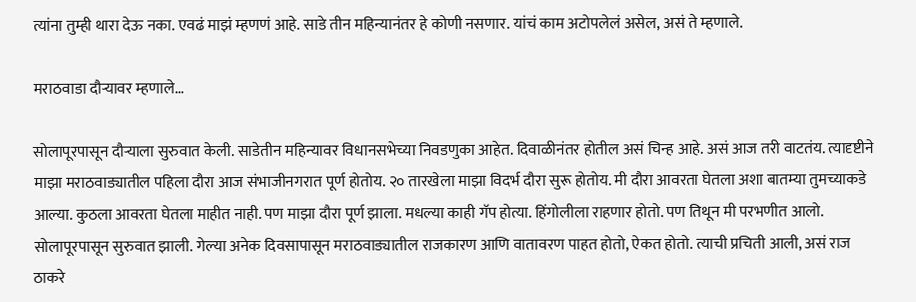त्यांना तुम्ही थारा देऊ नका. एवढं माझं म्हणणं आहे. साडे तीन महिन्यानंतर हे कोणी नसणार. यांचं काम अटोपलेलं असेल, असं ते म्हणाले.

मराठवाडा दौऱ्यावर म्हणाले…

सोलापूरपासून दौऱ्याला सुरुवात केली. साडेतीन महिन्यावर विधानसभेच्या निवडणुका आहेत. दिवाळीनंतर होतील असं चिन्ह आहे. असं आज तरी वाटतंय. त्यादृष्टीने माझा मराठवाड्यातील पहिला दौरा आज संभाजीनगरात पूर्ण होतोय. २० तारखेला माझा विदर्भ दौरा सुरू होतोय. मी दौरा आवरता घेतला अशा बातम्या तुमच्याकडे आल्या. कुठला आवरता घेतला माहीत नाही. पण माझा दौरा पूर्ण झाला. मधल्या काही गॅप होत्या. हिंगोलीला राहणार होतो. पण तिथून मी परभणीत आलो. सोलापूरपासून सुरुवात झाली. गेल्या अनेक दिवसापासून मराठवाड्यातील राजकारण आणि वातावरण पाहत होतो, ऐकत होतो. त्याची प्रचिती आली, असं राज ठाकरे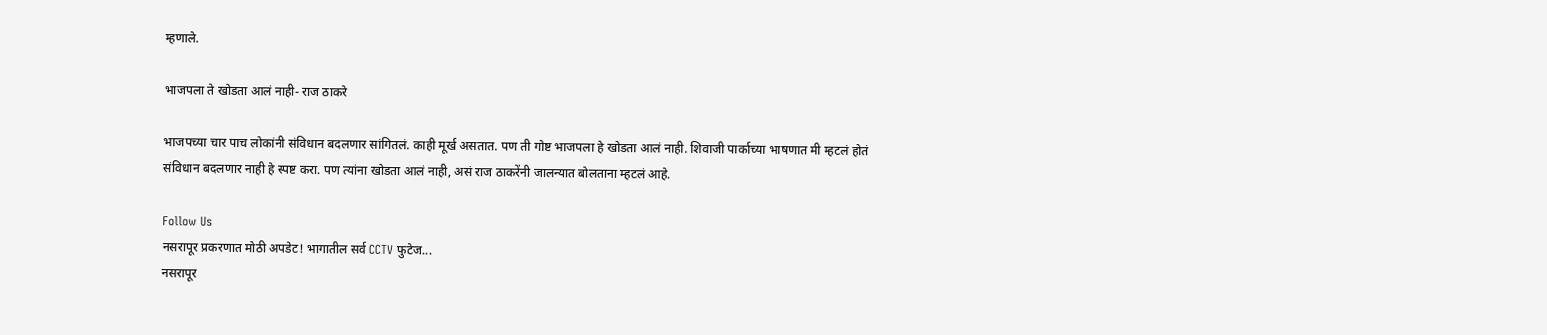म्हणाले.

भाजपला ते खोडता आलं नाही- राज ठाकरे

भाजपच्या चार पाच लोकांनी संविधान बदलणार सांगितलं. काही मूर्ख असतात. पण ती गोष्ट भाजपला हे खोडता आलं नाही. शिवाजी पार्काच्या भाषणात मी म्हटलं होतं संविधान बदलणार नाही हे स्पष्ट करा. पण त्यांना खोडता आलं नाही, असं राज ठाकरेंनी जालन्यात बोलताना म्हटलं आहे.

Follow Us
नसरापूर प्रकरणात मोठी अपडेट! भागातील सर्व CCTV फुटेज...
नसरापूर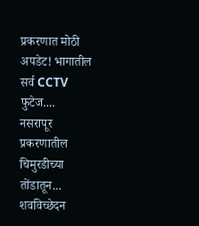प्रकरणात मोठी अपडेट! भागातील सर्व CCTV फुटेज....
नसरापूर प्रकरणातील चिमुरडीच्या तोंडातून... शवविच्छेदन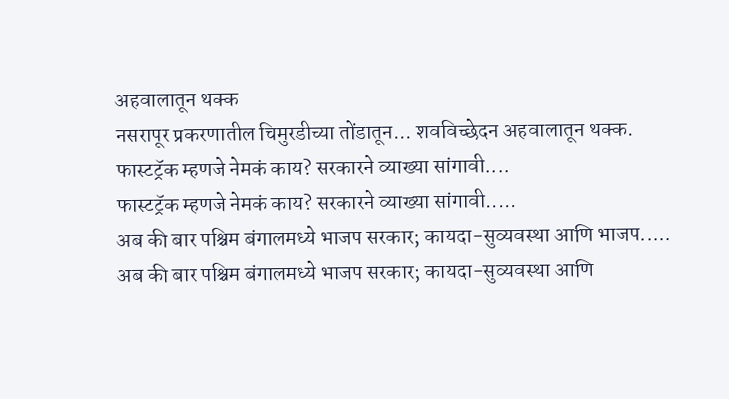अहवालातून थक्क
नसरापूर प्रकरणातील चिमुरडीच्या तोंडातून... शवविच्छेदन अहवालातून थक्क.
फास्टट्रॅक म्हणजे नेमकं काय? सरकारने व्याख्या सांगावी....
फास्टट्रॅक म्हणजे नेमकं काय? सरकारने व्याख्या सांगावी.....
अब की बार पश्चिम बंगालमध्ये भाजप सरकार; कायदा-सुव्यवस्था आणि भाजप.....
अब की बार पश्चिम बंगालमध्ये भाजप सरकार; कायदा-सुव्यवस्था आणि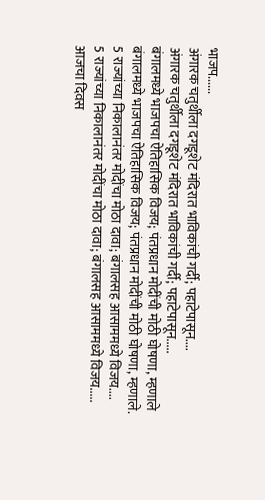भाजप......
अंगारक चतुर्थीला दगडूशेट मंदिरात भाविकांची गर्दी; पहाटेपासून....
अंगारक चतुर्थीला दगडूशेट मंदिरात भाविकांची गर्दी; पहाटेपासून.....
बंगालमध्ये भाजपचा ऐतिहासिक विजय; पंतप्रधान मोदींची मोठी घोषणा, म्हणाले
बंगालमध्ये भाजपचा ऐतिहासिक विजय; पंतप्रधान मोदींची मोठी घोषणा, म्हणाले.
5 राज्यांच्या निकालानंतर मोदींचा मोठा दावा; बंगालसह आसाममध्ये विजय....
5 राज्यांच्या निकालानंतर मोदींचा मोठा दावा; बंगालसह आसाममध्ये विजय.....
आजचा दिवस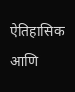ऐतिहासिक आणि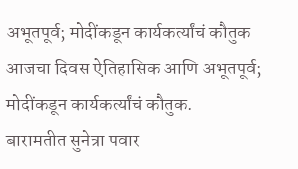अभूतपूर्व; मोदींकडून कार्यकर्त्यांचं कौतुक
आजचा दिवस ऐतिहासिक आणि अभूतपूर्व; मोदींकडून कार्यकर्त्यांचं कौतुक.
बारामतीत सुनेत्रा पवार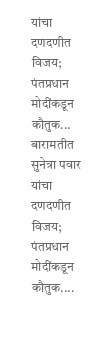यांचा दणदणीत विजय; पंतप्रधान मोदींकडून कौतुक...
बारामतीत सुनेत्रा पवार यांचा दणदणीत विजय; पंतप्रधान मोदींकडून कौतुक....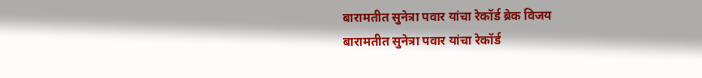बारामतीत सुनेत्रा पवार यांचा रेकॉर्ड ब्रेक विजय
बारामतीत सुनेत्रा पवार यांचा रेकॉर्ड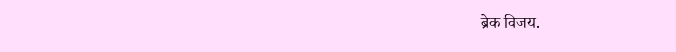ब्रेक विजय.